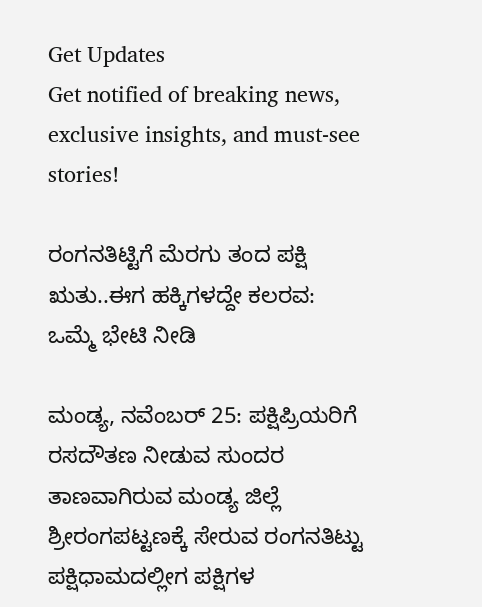Get Updates
Get notified of breaking news, exclusive insights, and must-see stories!

ರಂಗನತಿಟ್ಟಿಗೆ ಮೆರಗು ತಂದ ಪಕ್ಷಿ ಋತು..ಈಗ ಹಕ್ಕಿಗಳದ್ದೇ ಕಲರವ: ಒಮ್ಮೆ ಭೇಟಿ ನೀಡಿ

ಮಂಡ್ಯ, ನವೆಂಬರ್‌ 25: ಪಕ್ಷಿಪ್ರಿಯರಿಗೆ ರಸದೌತಣ ನೀಡುವ ಸುಂದರ ತಾಣವಾಗಿರುವ ಮಂಡ್ಯ ಜಿಲ್ಲೆ ಶ್ರೀರಂಗಪಟ್ಟಣಕ್ಕೆ ಸೇರುವ ರಂಗನತಿಟ್ಟು ಪಕ್ಷಿಧಾಮದಲ್ಲೀಗ ಪಕ್ಷಿಗಳ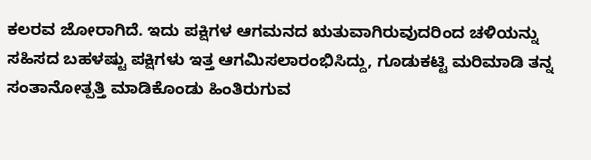ಕಲರವ ಜೋರಾಗಿದೆ. ಇದು ಪಕ್ಷಿಗಳ ಆಗಮನದ ಋತುವಾಗಿರುವುದರಿಂದ ಚಳಿಯನ್ನು ಸಹಿಸದ ಬಹಳಷ್ಟು ಪಕ್ಷಿಗಳು ಇತ್ತ ಆಗಮಿಸಲಾರಂಭಿಸಿದ್ದು, ಗೂಡುಕಟ್ಟಿ ಮರಿಮಾಡಿ ತನ್ನ ಸಂತಾನೋತ್ಪತ್ತಿ ಮಾಡಿಕೊಂಡು ಹಿಂತಿರುಗುವ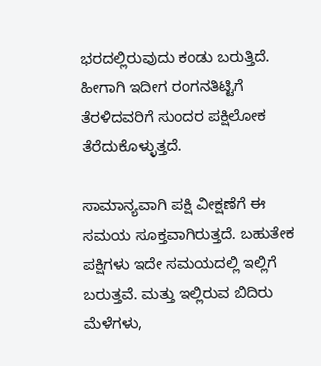ಭರದಲ್ಲಿರುವುದು ಕಂಡು ಬರುತ್ತಿದೆ. ಹೀಗಾಗಿ ಇದೀಗ ರಂಗನತಿಟ್ಟಿಗೆ ತೆರಳಿದವರಿಗೆ ಸುಂದರ ಪಕ್ಷಿಲೋಕ ತೆರೆದುಕೊಳ್ಳುತ್ತದೆ.

ಸಾಮಾನ್ಯವಾಗಿ ಪಕ್ಷಿ ವೀಕ್ಷಣೆಗೆ ಈ ಸಮಯ ಸೂಕ್ತವಾಗಿರುತ್ತದೆ. ಬಹುತೇಕ ಪಕ್ಷಿಗಳು ಇದೇ ಸಮಯದಲ್ಲಿ ಇಲ್ಲಿಗೆ ಬರುತ್ತವೆ. ಮತ್ತು ಇಲ್ಲಿರುವ ಬಿದಿರು ಮೆಳೆಗಳು,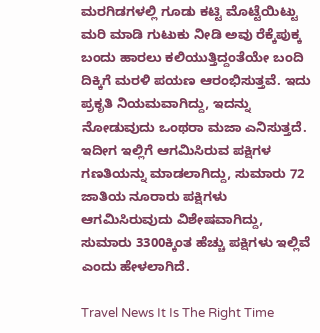ಮರಗಿಡಗಳಲ್ಲಿ ಗೂಡು ಕಟ್ಟಿ ಮೊಟ್ಟೆಯಿಟ್ಟು ಮರಿ ಮಾಡಿ ಗುಟುಕು ನೀಡಿ ಅವು ರೆಕ್ಕೆಪುಕ್ಕ ಬಂದು ಹಾರಲು ಕಲಿಯುತ್ತಿದ್ದಂತೆಯೇ ಬಂದಿ ದಿಕ್ಕಿಗೆ ಮರಳಿ ಪಯಣ ಆರಂಭಿಸುತ್ತವೆ. ಇದು ಪ್ರಕೃತಿ ನಿಯಮವಾಗಿದ್ದು, ಇದನ್ನು ನೋಡುವುದು ಒಂಥರಾ ಮಜಾ ಎನಿಸುತ್ತದೆ. ಇದೀಗ ಇಲ್ಲಿಗೆ ಆಗಮಿಸಿರುವ ಪಕ್ಷಿಗಳ ಗಣತಿಯನ್ನು ಮಾಡಲಾಗಿದ್ದು, ಸುಮಾರು 72 ಜಾತಿಯ ನೂರಾರು ಪಕ್ಷಿಗಳು ಆಗಮಿಸಿರುವುದು ವಿಶೇಷವಾಗಿದ್ದು, ಸುಮಾರು 3300ಕ್ಕಿಂತ ಹೆಚ್ಚು ಪಕ್ಷಿಗಳು ಇಲ್ಲಿವೆ ಎಂದು ಹೇಳಲಾಗಿದೆ.

Travel News It Is The Right Time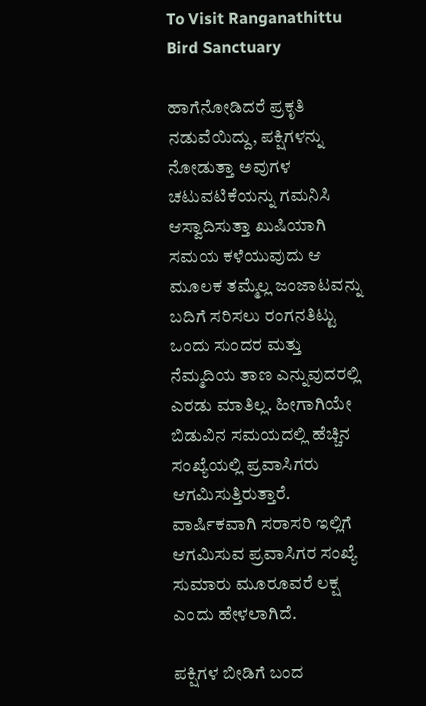To Visit Ranganathittu Bird Sanctuary

ಹಾಗೆನೋಡಿದರೆ ಪ್ರಕೃತಿ ನಡುವೆಯಿದ್ದು, ಪಕ್ಷಿಗಳನ್ನು ನೋಡುತ್ತಾ ಅವುಗಳ ಚಟುವಟಿಕೆಯನ್ನು ಗಮನಿಸಿ ಆಸ್ವಾದಿಸುತ್ತಾ ಖುಷಿಯಾಗಿ ಸಮಯ ಕಳೆಯುವುದು ಆ ಮೂಲಕ ತಮ್ಮೆಲ್ಲ ಜಂಜಾಟವನ್ನು ಬದಿಗೆ ಸರಿಸಲು ರಂಗನತಿಟ್ಟು ಒಂದು ಸುಂದರ ಮತ್ತು ನೆಮ್ಮದಿಯ ತಾಣ ಎನ್ನುವುದರಲ್ಲಿ ಎರಡು ಮಾತಿಲ್ಲ. ಹೀಗಾಗಿಯೇ ಬಿಡುವಿನ ಸಮಯದಲ್ಲಿ ಹೆಚ್ಚಿನ ಸಂಖ್ಯೆಯಲ್ಲಿ ಪ್ರವಾಸಿಗರು ಆಗಮಿಸುತ್ತಿರುತ್ತಾರೆ. ವಾರ್ಷಿಕವಾಗಿ ಸರಾಸರಿ ಇಲ್ಲಿಗೆ ಆಗಮಿಸುವ ಪ್ರವಾಸಿಗರ ಸಂಖ್ಯೆ ಸುಮಾರು ಮೂರೂವರೆ ಲಕ್ಷ ಎಂದು ಹೇಳಲಾಗಿದೆ.

ಪಕ್ಷಿಗಳ ಬೀಡಿಗೆ ಬಂದ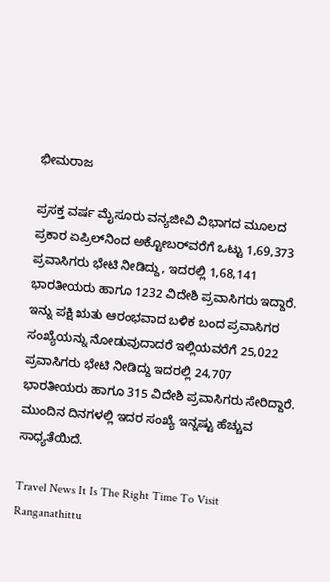ಭೀಮರಾಜ

ಪ್ರಸಕ್ತ ವರ್ಷ ಮೈಸೂರು ವನ್ಯಜೀವಿ ವಿಭಾಗದ ಮೂಲದ ಪ್ರಕಾರ ಏಪ್ರಿಲ್‌ನಿಂದ ಅಕ್ಟೋಬರ್‌ವರೆಗೆ ಒಟ್ಟು 1,69,373 ಪ್ರವಾಸಿಗರು ಭೇಟಿ ನೀಡಿದ್ದು, ಇದರಲ್ಲಿ 1,68,141 ಭಾರತೀಯರು ಹಾಗೂ 1232 ವಿದೇಶಿ ಪ್ರವಾಸಿಗರು ಇದ್ದಾರೆ. ಇನ್ನು ಪಕ್ಷಿ ಋತು ಆರಂಭವಾದ ಬಳಿಕ ಬಂದ ಪ್ರವಾಸಿಗರ ಸಂಖ್ಯೆಯನ್ನು ನೋಡುವುದಾದರೆ ಇಲ್ಲಿಯವರೆಗೆ 25,022 ಪ್ರವಾಸಿಗರು ಭೇಟಿ ನೀಡಿದ್ದು ಇದರಲ್ಲಿ 24,707 ಭಾರತೀಯರು ಹಾಗೂ 315 ವಿದೇಶಿ ಪ್ರವಾಸಿಗರು ಸೇರಿದ್ದಾರೆ. ಮುಂದಿನ ದಿನಗಳಲ್ಲಿ ಇದರ ಸಂಖ್ಯೆ ಇನ್ನಷ್ಟು ಹೆಚ್ಚುವ ಸಾಧ್ಯತೆಯಿದೆ.

Travel News It Is The Right Time To Visit Ranganathittu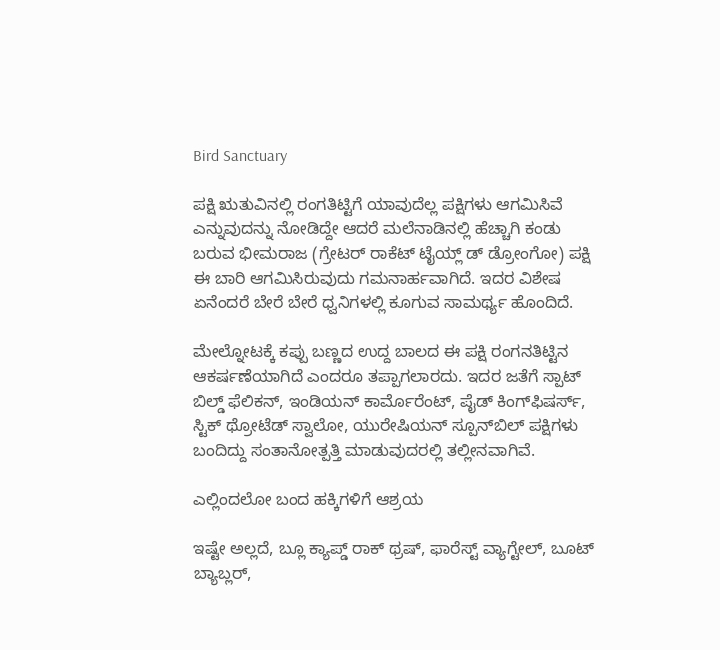Bird Sanctuary

ಪಕ್ಷಿ ಋತುವಿನಲ್ಲಿ ರಂಗತಿಟ್ಟಿಗೆ ಯಾವುದೆಲ್ಲ ಪಕ್ಷಿಗಳು ಆಗಮಿಸಿವೆ ಎನ್ನುವುದನ್ನು ನೋಡಿದ್ದೇ ಆದರೆ ಮಲೆನಾಡಿನಲ್ಲಿ ಹೆಚ್ಚಾಗಿ ಕಂಡು ಬರುವ ಭೀಮರಾಜ (ಗ್ರೇಟರ್ ರಾಕೆಟ್ ಟೈಯ್ಲ್ ಡ್ ಡ್ರೋಂಗೋ) ಪಕ್ಷಿ ಈ ಬಾರಿ ಆಗಮಿಸಿರುವುದು ಗಮನಾರ್ಹವಾಗಿದೆ. ಇದರ ವಿಶೇಷ ಏನೆಂದರೆ ಬೇರೆ ಬೇರೆ ಧ್ವನಿಗಳಲ್ಲಿ ಕೂಗುವ ಸಾಮರ್ಥ್ಯ ಹೊಂದಿದೆ.

ಮೇಲ್ನೋಟಕ್ಕೆ ಕಪ್ಪು ಬಣ್ಣದ ಉದ್ದ ಬಾಲದ ಈ ಪಕ್ಷಿ ರಂಗನತಿಟ್ಟಿನ ಆಕರ್ಷಣೆಯಾಗಿದೆ ಎಂದರೂ ತಪ್ಪಾಗಲಾರದು. ಇದರ ಜತೆಗೆ ಸ್ಪಾಟ್ ಬಿಲ್ಡ್ ಫೆಲಿಕನ್, ಇಂಡಿಯನ್ ಕಾರ್ಮೊರೆಂಟ್, ಪೈಡ್ ಕಿಂಗ್‌ಫಿಷರ್ಸ್, ಸ್ಟಿಕ್ ಥ್ರೋಟೆಡ್ ಸ್ವಾಲೋ, ಯುರೇಷಿಯನ್ ಸ್ಪೂನ್‌ಬಿಲ್ ಪಕ್ಷಿಗಳು ಬಂದಿದ್ದು ಸಂತಾನೋತ್ಪತ್ತಿ ಮಾಡುವುದರಲ್ಲಿ ತಲ್ಲೀನವಾಗಿವೆ.

ಎಲ್ಲಿಂದಲೋ ಬಂದ ಹಕ್ಕಿಗಳಿಗೆ ಆಶ್ರಯ

ಇಷ್ಟೇ ಅಲ್ಲದೆ, ಬ್ಲೂ ಕ್ಯಾಪ್ಡ್ ರಾಕ್ ಥ್ರಷ್, ಫಾರೆಸ್ಟ್ ವ್ಯಾಗ್ಟೇಲ್, ಬೂಟ್ ಬ್ಯಾಬ್ಲರ್,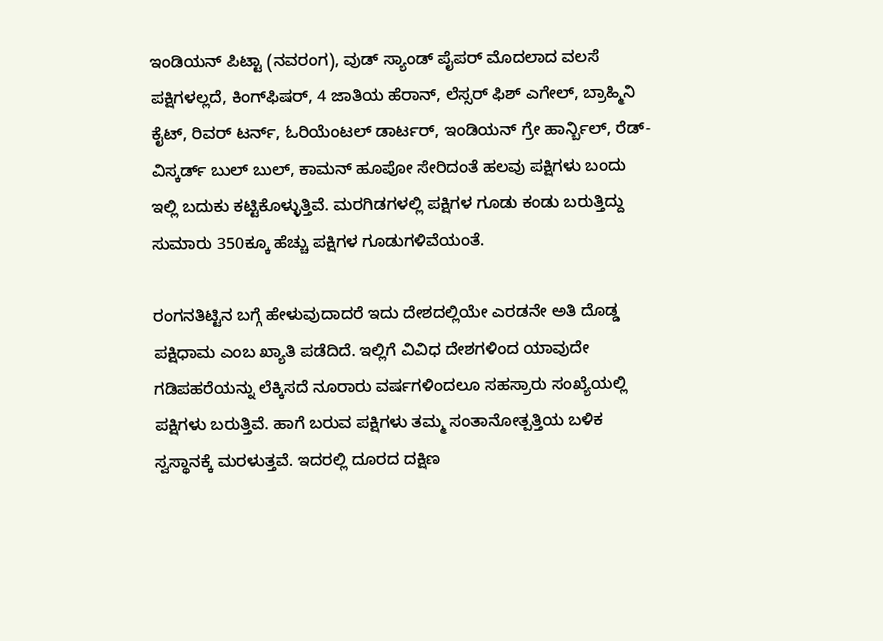ಇಂಡಿಯನ್ ಪಿಟ್ಟಾ (ನವರಂಗ), ವುಡ್ ಸ್ಯಾಂಡ್ ಪೈಪರ್ ಮೊದಲಾದ ವಲಸೆ ಪಕ್ಷಿಗಳಲ್ಲದೆ, ಕಿಂಗ್‌ಫಿಷರ್, 4 ಜಾತಿಯ ಹೆರಾನ್, ಲೆಸ್ಸರ್ ಫಿಶ್ ಎಗೇಲ್, ಬ್ರಾಹ್ಮಿನಿ ಕೈಟ್, ರಿವರ್ ಟರ್ನ್, ಓರಿಯೆಂಟಲ್ ಡಾರ್ಟರ್, ಇಂಡಿಯನ್ ಗ್ರೇ ಹಾರ್ನ್ಬಿಲ್, ರೆಡ್-ವಿಸ್ಕರ್ಡ್ ಬುಲ್‌ ಬುಲ್, ಕಾಮನ್ ಹೂಪೋ ಸೇರಿದಂತೆ ಹಲವು ಪಕ್ಷಿಗಳು ಬಂದು ಇಲ್ಲಿ ಬದುಕು ಕಟ್ಟಿಕೊಳ್ಳುತ್ತಿವೆ. ಮರಗಿಡಗಳಲ್ಲಿ ಪಕ್ಷಿಗಳ ಗೂಡು ಕಂಡು ಬರುತ್ತಿದ್ದು ಸುಮಾರು 350ಕ್ಕೂ ಹೆಚ್ಚು ಪಕ್ಷಿಗಳ ಗೂಡುಗಳಿವೆಯಂತೆ.

ರಂಗನತಿಟ್ಟಿನ ಬಗ್ಗೆ ಹೇಳುವುದಾದರೆ ಇದು ದೇಶದಲ್ಲಿಯೇ ಎರಡನೇ ಅತಿ ದೊಡ್ಡ ಪಕ್ಷಿಧಾಮ ಎಂಬ ಖ್ಯಾತಿ ಪಡೆದಿದೆ. ಇಲ್ಲಿಗೆ ವಿವಿಧ ದೇಶಗಳಿಂದ ಯಾವುದೇ ಗಡಿಪಹರೆಯನ್ನು ಲೆಕ್ಕಿಸದೆ ನೂರಾರು ವರ್ಷಗಳಿಂದಲೂ ಸಹಸ್ರಾರು ಸಂಖ್ಯೆಯಲ್ಲಿ ಪಕ್ಷಿಗಳು ಬರುತ್ತಿವೆ. ಹಾಗೆ ಬರುವ ಪಕ್ಷಿಗಳು ತಮ್ಮ ಸಂತಾನೋತ್ಪತ್ತಿಯ ಬಳಿಕ ಸ್ವಸ್ಥಾನಕ್ಕೆ ಮರಳುತ್ತವೆ. ಇದರಲ್ಲಿ ದೂರದ ದಕ್ಷಿಣ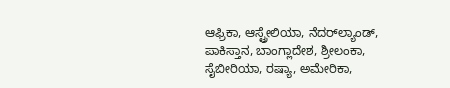ಆಫ್ರಿಕಾ, ಆಸ್ಟ್ರೇಲಿಯಾ, ನೆದರ್‌ಲ್ಯಾಂಡ್, ಪಾಕಿಸ್ತಾನ, ಬಾಂಗ್ಲಾದೇಶ, ಶ್ರೀಲಂಕಾ, ಸೈಬೀರಿಯಾ, ರಷ್ಯಾ, ಅಮೇರಿಕಾ,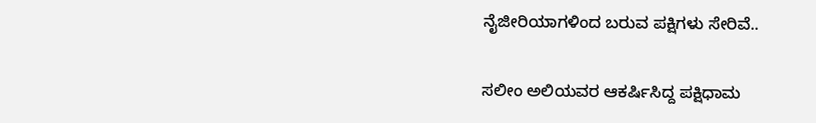ನೈಜೀರಿಯಾಗಳಿಂದ ಬರುವ ಪಕ್ಷಿಗಳು ಸೇರಿವೆ..

ಸಲೀಂ ಅಲಿಯವರ ಆಕರ್ಷಿಸಿದ್ದ ಪಕ್ಷಿಧಾಮ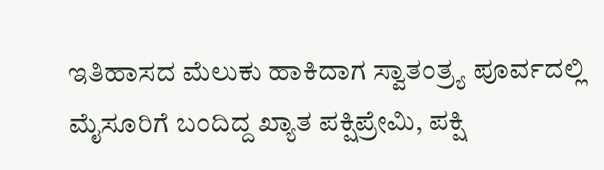ಇತಿಹಾಸದ ಮೆಲುಕು ಹಾಕಿದಾಗ ಸ್ವಾತಂತ್ರ್ಯ ಪೂರ್ವದಲ್ಲಿ ಮೈಸೂರಿಗೆ ಬಂದಿದ್ದ ಖ್ಯಾತ ಪಕ್ಷಿಪ್ರೇಮಿ, ಪಕ್ಷಿ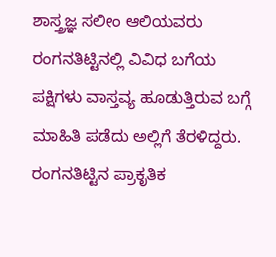ಶಾಸ್ತ್ರಜ್ಞ ಸಲೀಂ ಆಲಿಯವರು ರಂಗನತಿಟ್ಟಿನಲ್ಲಿ ವಿವಿಧ ಬಗೆಯ ಪಕ್ಷಿಗಳು ವಾಸ್ತವ್ಯ ಹೂಡುತ್ತಿರುವ ಬಗ್ಗೆ ಮಾಹಿತಿ ಪಡೆದು ಅಲ್ಲಿಗೆ ತೆರಳಿದ್ದರು. ರಂಗನತಿಟ್ಟಿನ ಪ್ರಾಕೃತಿಕ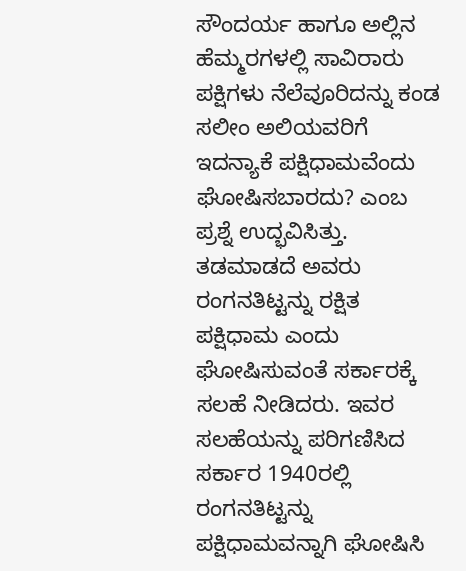ಸೌಂದರ್ಯ ಹಾಗೂ ಅಲ್ಲಿನ ಹೆಮ್ಮರಗಳಲ್ಲಿ ಸಾವಿರಾರು ಪಕ್ಷಿಗಳು ನೆಲೆವೂರಿದನ್ನು ಕಂಡ ಸಲೀಂ ಅಲಿಯವರಿಗೆ ಇದನ್ಯಾಕೆ ಪಕ್ಷಿಧಾಮವೆಂದು ಘೋಷಿಸಬಾರದು? ಎಂಬ ಪ್ರಶ್ನೆ ಉದ್ಭವಿಸಿತ್ತು. ತಡಮಾಡದೆ ಅವರು ರಂಗನತಿಟ್ಟನ್ನು ರಕ್ಷಿತ ಪಕ್ಷಿಧಾಮ ಎಂದು ಘೋಷಿಸುವಂತೆ ಸರ್ಕಾರಕ್ಕೆ ಸಲಹೆ ನೀಡಿದರು. ಇವರ ಸಲಹೆಯನ್ನು ಪರಿಗಣಿಸಿದ ಸರ್ಕಾರ 1940ರಲ್ಲಿ ರಂಗನತಿಟ್ಟನ್ನು ಪಕ್ಷಿಧಾಮವನ್ನಾಗಿ ಘೋಷಿಸಿ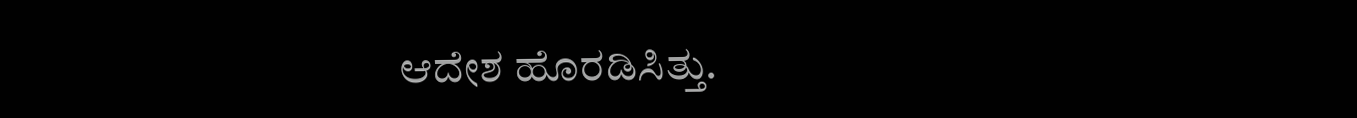ಆದೇಶ ಹೊರಡಿಸಿತ್ತು.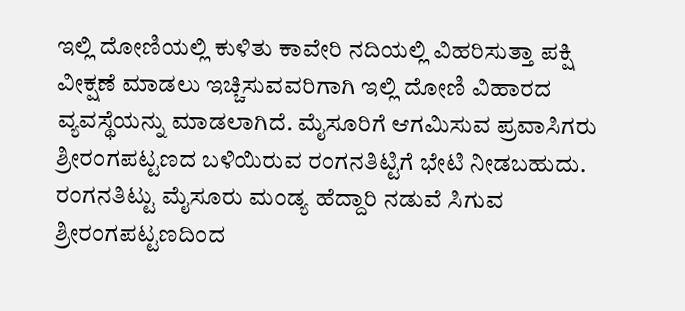ಇಲ್ಲಿ ದೋಣಿಯಲ್ಲಿ ಕುಳಿತು ಕಾವೇರಿ ನದಿಯಲ್ಲಿ ವಿಹರಿಸುತ್ತಾ ಪಕ್ಷಿ ವೀಕ್ಷಣೆ ಮಾಡಲು ಇಚ್ಚಿಸುವವರಿಗಾಗಿ ಇಲ್ಲಿ ದೋಣಿ ವಿಹಾರದ ವ್ಯವಸ್ಥೆಯನ್ನು ಮಾಡಲಾಗಿದೆ. ಮೈಸೂರಿಗೆ ಆಗಮಿಸುವ ಪ್ರವಾಸಿಗರು ಶ್ರೀರಂಗಪಟ್ಟಣದ ಬಳಿಯಿರುವ ರಂಗನತಿಟ್ಟಿಗೆ ಭೇಟಿ ನೀಡಬಹುದು. ರಂಗನತಿಟ್ಟು ಮೈಸೂರು ಮಂಡ್ಯ ಹೆದ್ದಾರಿ ನಡುವೆ ಸಿಗುವ ಶ್ರೀರಂಗಪಟ್ಟಣದಿಂದ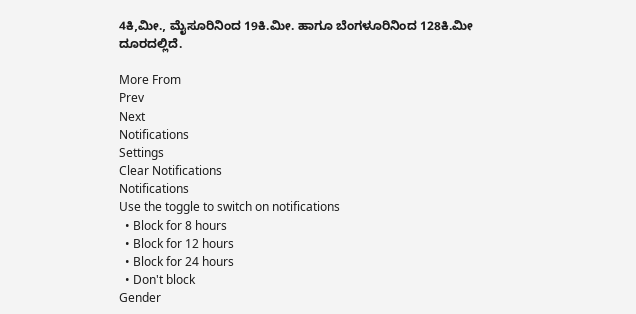4ಕಿ,ಮೀ., ಮೈಸೂರಿನಿಂದ 19ಕಿ.ಮೀ. ಹಾಗೂ ಬೆಂಗಳೂರಿನಿಂದ 128ಕಿ.ಮೀ ದೂರದಲ್ಲಿದೆ.

More From
Prev
Next
Notifications
Settings
Clear Notifications
Notifications
Use the toggle to switch on notifications
  • Block for 8 hours
  • Block for 12 hours
  • Block for 24 hours
  • Don't block
Gender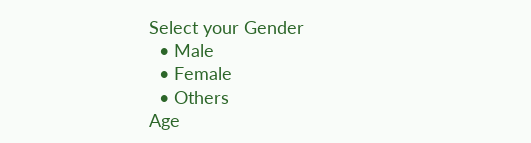Select your Gender
  • Male
  • Female
  • Others
Age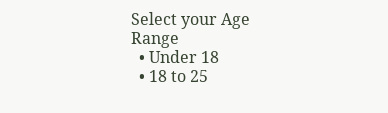Select your Age Range
  • Under 18
  • 18 to 25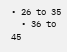• 26 to 35
  • 36 to 45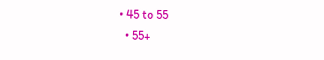• 45 to 55
  • 55+